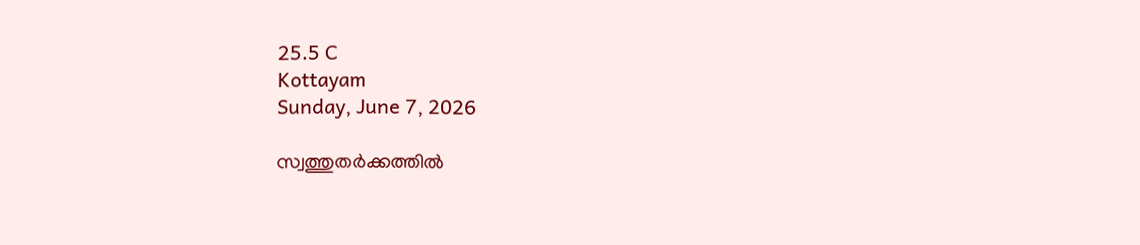25.5 C
Kottayam
Sunday, June 7, 2026

സ്വത്തുതര്‍ക്കത്തില്‍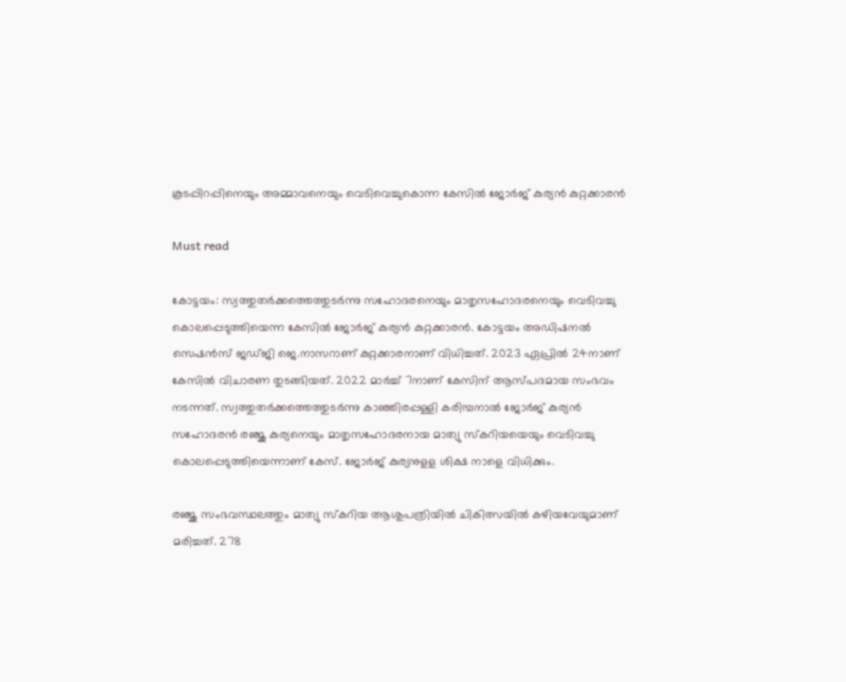കൂടപ്പിറപ്പിനെയും അമ്മാവനെയും വെടിവെച്ചുകൊന്ന കേസില്‍ ജോര്‍ജ് കുര്യന്‍ കുറ്റക്കാരന്‍

Must read

കോട്ടയം: സ്വത്തുതര്‍ക്കത്തെത്തുടര്‍ന്നു സഹോദരനെയും മാതൃസഹോദരനെയും വെടിവച്ചു കൊലപ്പെടുത്തിയെന്ന കേസില്‍ ജോര്‍ജ് കുര്യന്‍ കുറ്റക്കാരന്‍. കോട്ടയം അഡിഷനല്‍ സെഷന്‍സ് ജഡ്ജി ജെ.നാസറാണ് കുറ്റക്കാരനാണ് വിധിച്ചത്. 2023 ഏപ്രില്‍ 24നാണ് കേസില്‍ വിചാരണ തുടങ്ങിയത്. 2022 മാര്‍ച്ച് 7നാണ് കേസിന് ആസ്പദമായ സംഭവം നടന്നത്. സ്വത്തുതര്‍ക്കത്തെത്തുടര്‍ന്നു കാഞ്ഞിരപ്പള്ളി കരിമ്പനാല്‍ ജോര്‍ജ് കുര്യന്‍ സഹോദരന്‍ രഞ്ജു കുര്യനെയും മാതൃസഹോദരനായ മാത്യു സ്‌കറിയയെയും വെടിവച്ചു കൊലപ്പെടുത്തിയെന്നാണ് കേസ്. ജോര്‍ജ് കുര്യനുളള ശിക്ഷ നാളെ വിധിക്കും.

രഞ്ജു സംഭവസ്ഥലത്തും മാത്യു സ്‌കറിയ ആശുപത്രിയില്‍ ചികിത്സയില്‍ കഴിയവേയുമാണ് മരിച്ചത്. 278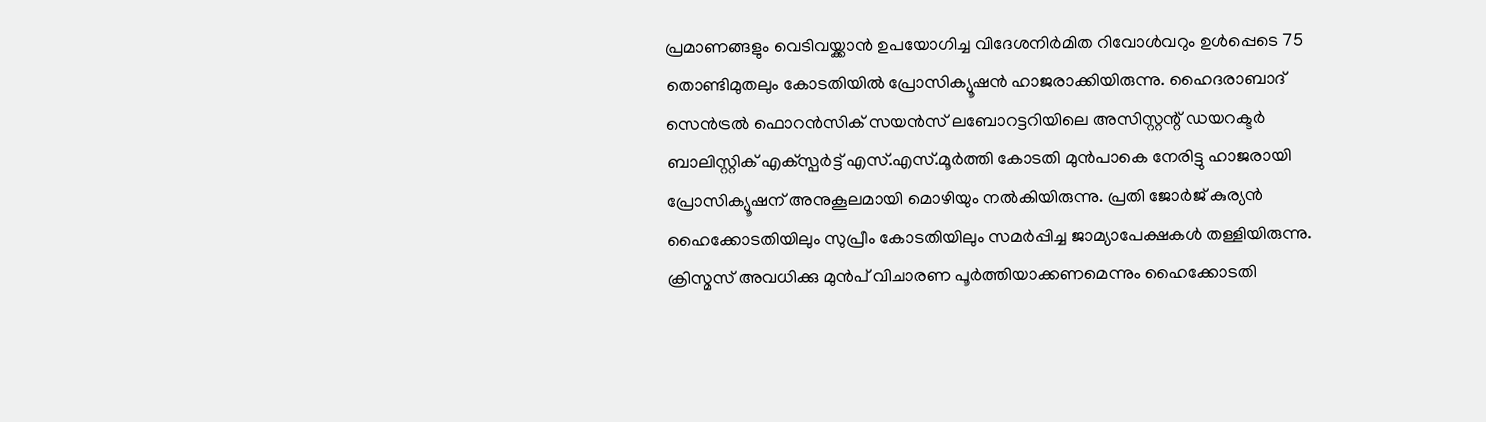പ്രമാണങ്ങളും വെടിവയ്ക്കാന്‍ ഉപയോഗിച്ച വിദേശനിര്‍മിത റിവോള്‍വറും ഉള്‍പ്പെടെ 75 തൊണ്ടിമുതലും കോടതിയില്‍ പ്രോസിക്യൂഷന്‍ ഹാജരാക്കിയിരുന്നു. ഹൈദരാബാദ് സെന്‍ട്രല്‍ ഫൊറന്‍സിക് സയന്‍സ് ലബോറട്ടറിയിലെ അസിസ്റ്റന്റ് ഡയറക്ടര്‍ ബാലിസ്റ്റിക് എക്‌സ്പര്‍ട്ട് എസ്.എസ്.മൂര്‍ത്തി കോടതി മുന്‍പാകെ നേരിട്ടു ഹാജരായി പ്രോസിക്യൂഷന് അനുകൂലമായി മൊഴിയും നല്‍കിയിരുന്നു. പ്രതി ജോര്‍ജ് കുര്യന്‍ ഹൈക്കോടതിയിലും സുപ്രീം കോടതിയിലും സമര്‍പ്പിച്ച ജാമ്യാപേക്ഷകള്‍ തള്ളിയിരുന്നു. ക്രിസ്മസ് അവധിക്കു മുന്‍പ് വിചാരണ പൂര്‍ത്തിയാക്കണമെന്നും ഹൈക്കോടതി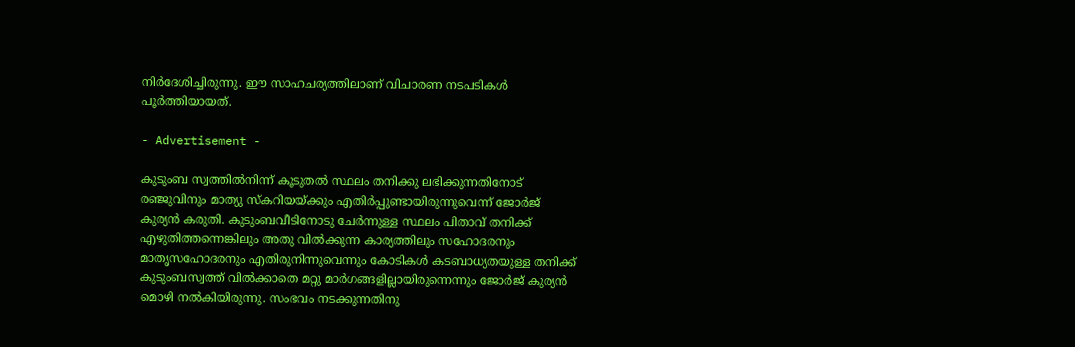നിര്‍ദേശിച്ചിരുന്നു. ഈ സാഹചര്യത്തിലാണ് വിചാരണ നടപടികള്‍ പൂര്‍ത്തിയായത്.

- Advertisement -

കുടുംബ സ്വത്തില്‍നിന്ന് കൂടുതല്‍ സ്ഥലം തനിക്കു ലഭിക്കുന്നതിനോട് രഞ്ജുവിനും മാത്യു സ്‌കറിയയ്ക്കും എതിര്‍പ്പുണ്ടായിരുന്നുവെന്ന് ജോര്‍ജ് കുര്യന്‍ കരുതി. കുടുംബവീടിനോടു ചേര്‍ന്നുള്ള സ്ഥലം പിതാവ് തനിക്ക് എഴുതിത്തന്നെങ്കിലും അതു വില്‍ക്കുന്ന കാര്യത്തിലും സഹോദരനും മാതൃസഹോദരനും എതിരുനിന്നുവെന്നും കോടികള്‍ കടബാധ്യതയുള്ള തനിക്ക് കുടുംബസ്വത്ത് വില്‍ക്കാതെ മറ്റു മാര്‍ഗങ്ങളില്ലായിരുന്നെന്നും ജോര്‍ജ് കുര്യന്‍ മൊഴി നല്‍കിയിരുന്നു. സംഭവം നടക്കുന്നതിനു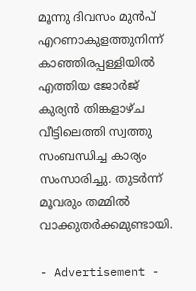മൂന്നു ദിവസം മുന്‍പ് എറണാകുളത്തുനിന്ന് കാഞ്ഞിരപ്പള്ളിയില്‍ എത്തിയ ജോര്‍ജ് കുര്യന്‍ തിങ്കളാഴ്ച വീട്ടിലെത്തി സ്വത്തു സംബന്ധിച്ച കാര്യം സംസാരിച്ചു. തുടര്‍ന്ന് മൂവരും തമ്മില്‍ വാക്കുതര്‍ക്കമുണ്ടായി.

- Advertisement -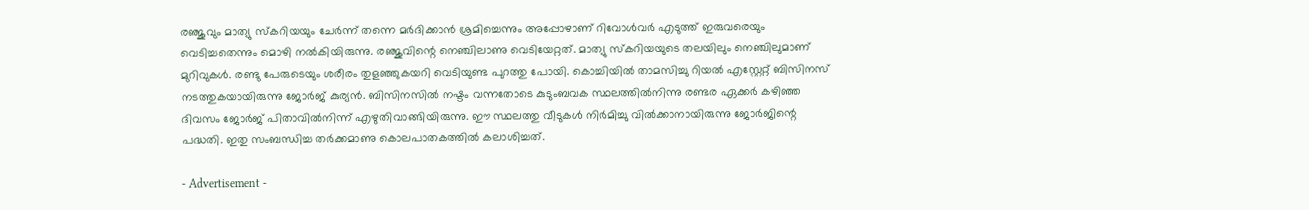രഞ്ജുവും മാത്യു സ്‌കറിയയും ചേര്‍ന്ന് തന്നെ മര്‍ദിക്കാന്‍ ശ്രമിച്ചെന്നും അപ്പോഴാണ് റിവോള്‍വര്‍ എടുത്ത് ഇരുവരെയും വെടിച്ചതെന്നും മൊഴി നല്‍കിയിരുന്നു. രഞ്ജുവിന്റെ നെഞ്ചിലാണു വെടിയേറ്റത്. മാത്യു സ്‌കറിയയുടെ തലയിലും നെഞ്ചിലുമാണ് മുറിവുകള്‍. രണ്ടു പേരുടെയും ശരീരം തുളഞ്ഞുകയറി വെടിയുണ്ട പുറത്തു പോയി. കൊച്ചിയില്‍ താമസിച്ചു റിയല്‍ എസ്റ്റേറ്റ് ബിസിനസ് നടത്തുകയായിരുന്നു ജോര്‍ജ് കുര്യന്‍. ബിസിനസില്‍ നഷ്ടം വന്നതോടെ കുടുംബവക സ്ഥലത്തില്‍നിന്നു രണ്ടര ഏക്കര്‍ കഴിഞ്ഞ ദിവസം ജോര്‍ജ് പിതാവില്‍നിന്ന് എഴുതിവാങ്ങിയിരുന്നു. ഈ സ്ഥലത്തു വീടുകള്‍ നിര്‍മിച്ചു വില്‍ക്കാനായിരുന്നു ജോര്‍ജിന്റെ പദ്ധതി. ഇതു സംബന്ധിച്ച തര്‍ക്കമാണു കൊലപാതകത്തില്‍ കലാശിച്ചത്.

- Advertisement -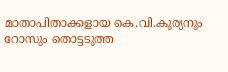മാതാപിതാക്കളായ കെ.വി.കുര്യനും റോസും തൊട്ടടുത്ത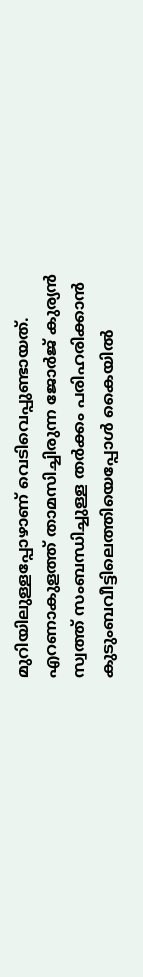മുറിയിലുള്ളപ്പോഴാണ് വെടിവെപ്പുണ്ടായത്. എറണാകുളത്ത് താമസിച്ചിരുന്ന ജോര്‍ജ് കുര്യന്‍ സ്വത്ത് സംബന്ധിച്ചുള്ള തര്‍ക്കം പരിഹരിക്കാന്‍ കുടുംബവീട്ടിലെത്തിയെപ്പോള്‍ കൈയില്‍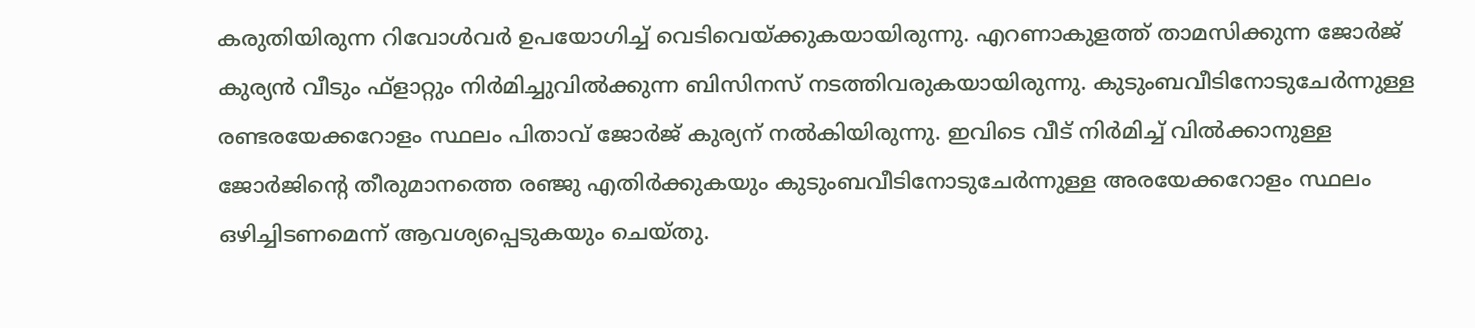കരുതിയിരുന്ന റിവോള്‍വര്‍ ഉപയോഗിച്ച് വെടിവെയ്ക്കുകയായിരുന്നു. എറണാകുളത്ത് താമസിക്കുന്ന ജോര്‍ജ് കുര്യന്‍ വീടും ഫ്ളാറ്റും നിര്‍മിച്ചുവില്‍ക്കുന്ന ബിസിനസ് നടത്തിവരുകയായിരുന്നു. കുടുംബവീടിനോടുചേര്‍ന്നുള്ള രണ്ടരയേക്കറോളം സ്ഥലം പിതാവ് ജോര്‍ജ് കുര്യന് നല്‍കിയിരുന്നു. ഇവിടെ വീട് നിര്‍മിച്ച് വില്‍ക്കാനുള്ള ജോര്‍ജിന്റെ തീരുമാനത്തെ രഞ്ജു എതിര്‍ക്കുകയും കുടുംബവീടിനോടുചേര്‍ന്നുള്ള അരയേക്കറോളം സ്ഥലം ഒഴിച്ചിടണമെന്ന് ആവശ്യപ്പെടുകയും ചെയ്തു.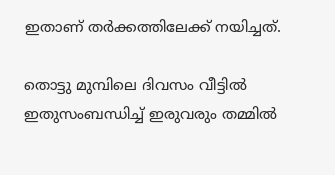ഇതാണ് തര്‍ക്കത്തിലേക്ക് നയിച്ചത്.

തൊട്ടു മുമ്പിലെ ദിവസം വീട്ടില്‍ ഇതുസംബന്ധിച്ച് ഇരുവരും തമ്മില്‍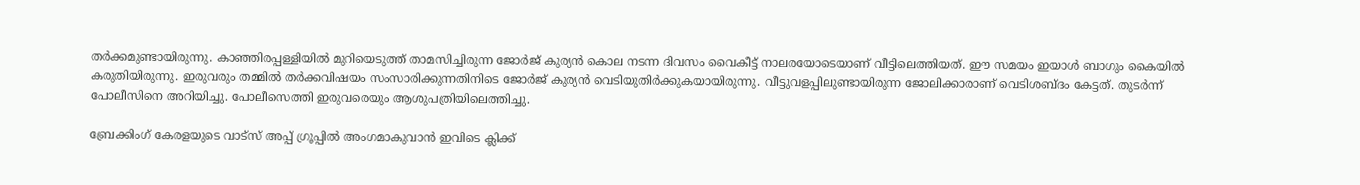തര്‍ക്കമുണ്ടായിരുന്നു. കാഞ്ഞിരപ്പള്ളിയില്‍ മുറിയെടുത്ത് താമസിച്ചിരുന്ന ജോര്‍ജ് കുര്യന്‍ കൊല നടന്ന ദിവസം വൈകീട്ട് നാലരയോടെയാണ് വീട്ടിലെത്തിയത്. ഈ സമയം ഇയാള്‍ ബാഗും കൈയില്‍ കരുതിയിരുന്നു. ഇരുവരും തമ്മില്‍ തര്‍ക്കവിഷയം സംസാരിക്കുന്നതിനിടെ ജോര്‍ജ് കുര്യന്‍ വെടിയുതിര്‍ക്കുകയായിരുന്നു. വീട്ടുവളപ്പിലുണ്ടായിരുന്ന ജോലിക്കാരാണ് വെടിശബ്ദം കേട്ടത്. തുടര്‍ന്ന് പോലീസിനെ അറിയിച്ചു. പോലീസെത്തി ഇരുവരെയും ആശുപത്രിയിലെത്തിച്ചു.

ബ്രേക്കിംഗ് കേരളയുടെ വാട്സ് അപ്പ് ഗ്രൂപ്പിൽ അംഗമാകുവാൻ ഇവിടെ ക്ലിക്ക്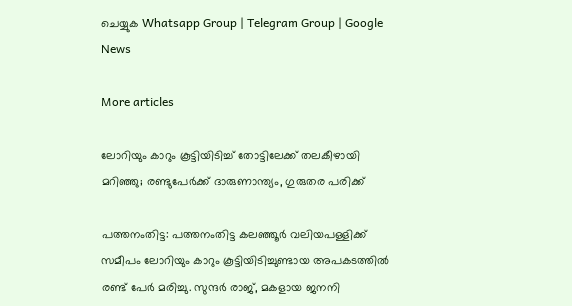ചെയ്യുക Whatsapp Group | Telegram Group | Google News

More articles

ലോറിയും കാറും കൂട്ടിയിടിച്ച് തോട്ടിലേക്ക് തലകീഴായി മറിഞ്ഞു; രണ്ടുപേർക്ക് ദാരുണാന്ത്യം, ഗുരുതര പരിക്ക്

പത്തനംതിട്ട: പത്തനംതിട്ട കലഞ്ഞൂർ വലിയപള്ളിക്ക് സമീപം ലോറിയും കാറും കൂട്ടിയിടിച്ചുണ്ടായ അപകടത്തിൽ രണ്ട് പേർ മരിച്ചു. സുന്ദർ രാജ്, മകളായ ജനനി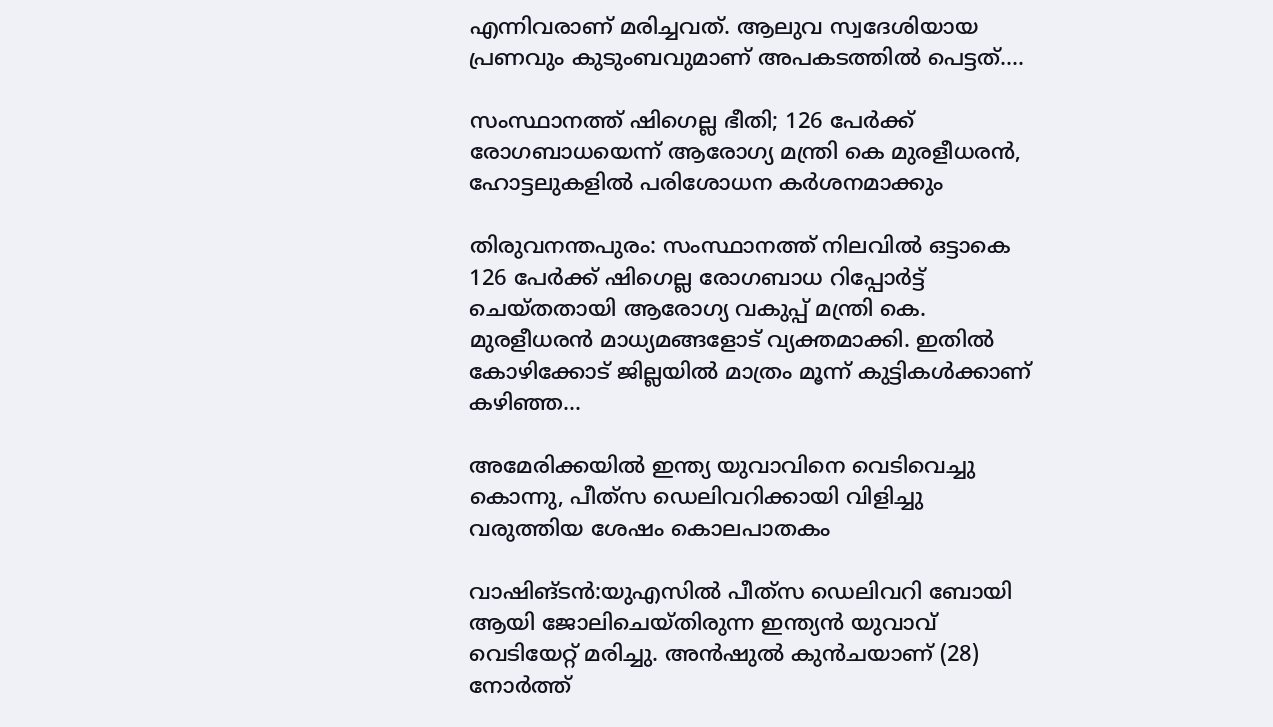എന്നിവരാണ് മരിച്ചവത്. ആലുവ സ്വദേശിയായ പ്രണവും കുടുംബവുമാണ് അപകടത്തിൽ പെട്ടത്....

സംസ്ഥാനത്ത് ഷിഗെല്ല ഭീതി; 126 പേർക്ക് രോഗബാധയെന്ന് ആരോഗ്യ മന്ത്രി കെ മുരളീധരൻ, ഹോട്ടലുകളിൽ പരിശോധന കർശനമാക്കും

തിരുവനന്തപുരം: സംസ്ഥാനത്ത് നിലവിൽ ഒട്ടാകെ 126 പേർക്ക് ഷിഗെല്ല രോഗബാധ റിപ്പോർട്ട് ചെയ്തതായി ആരോഗ്യ വകുപ്പ് മന്ത്രി കെ. മുരളീധരൻ മാധ്യമങ്ങളോട് വ്യക്തമാക്കി. ഇതിൽ കോഴിക്കോട് ജില്ലയിൽ മാത്രം മൂന്ന് കുട്ടികൾക്കാണ് കഴിഞ്ഞ...

അമേരിക്കയിൽ ഇന്ത്യ യുവാവിനെ വെടിവെച്ചു കൊന്നു, പീത്‍സ ഡെലിവറിക്കായി വിളിച്ചു വരുത്തിയ ശേഷം കൊലപാതകം

വാഷിങ്ടൻ:യുഎസില്‍ പീത്‍സ ഡെലിവറി ബോയി ആയി ജോലിചെയ്തിരുന്ന ഇന്ത്യന്‍ യുവാവ് വെടിയേറ്റ് മരിച്ചു. അന്‍ഷുല്‍ കുന്‍ചയാണ് (28) നോര്‍ത്ത്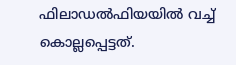ഫിലാഡല്‍ഫിയയില്‍ വച്ച് കൊല്ലപ്പെട്ടത്.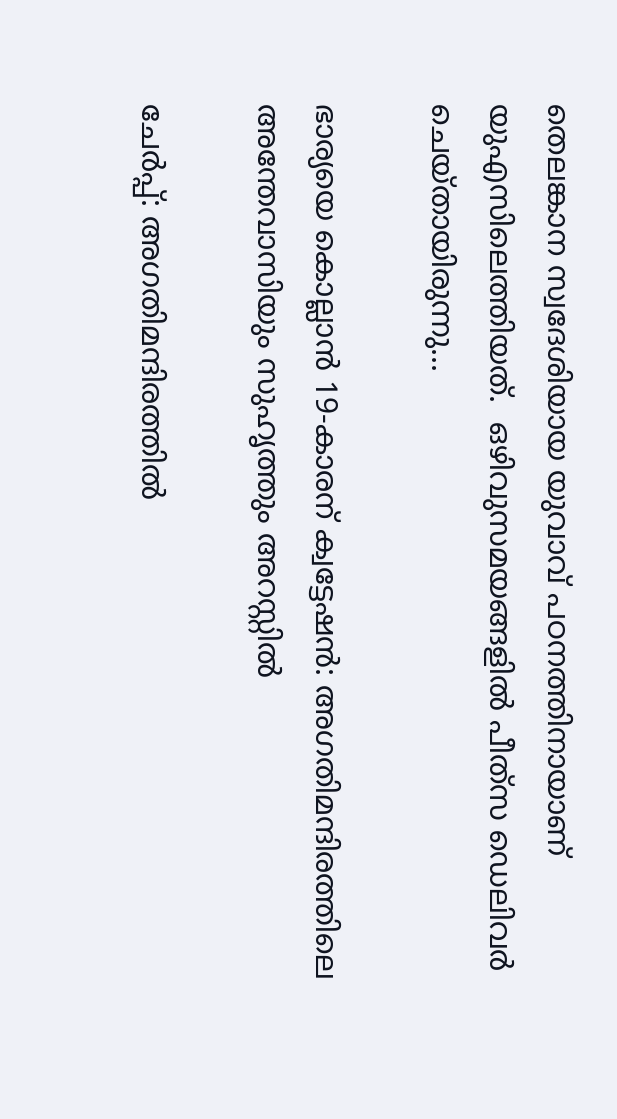തെലങ്കാന സ്വദേശിയായ യുവാവ് പഠനത്തിനായാണ് യുഎസിലെത്തിയത്.  ഒഴിവുസമയങ്ങളില്‍ പീത്‍സ ഡെലിവര്‍ ചെയ്തായിരുന്നു...

ഭാര്യയെ കൊല്ലാൻ 19-കാരന് ക്വട്ടേഷൻ: അഗതിമന്ദിരത്തിലെ അന്തേവാസിയും സുഹൃത്തും അറസ്റ്റിൽ

ചേർപ്പ്: അഗതിമന്ദിരത്തിൽ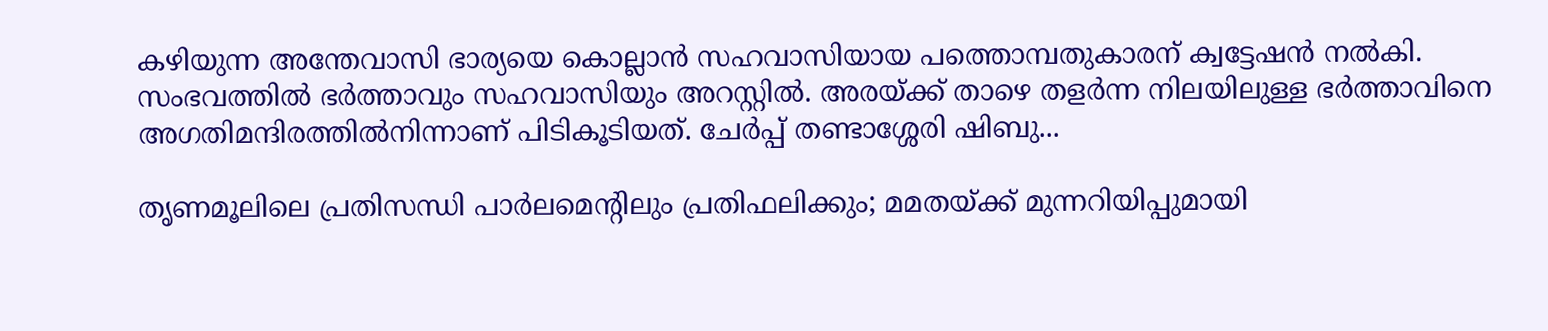കഴിയുന്ന അന്തേവാസി ഭാര്യയെ കൊല്ലാൻ സഹവാസിയായ പത്തൊമ്പതുകാരന് ക്വട്ടേഷൻ നൽകി. സംഭവത്തിൽ ഭർത്താവും സഹവാസിയും അറസ്റ്റിൽ. അരയ്ക്ക് താഴെ തളർന്ന നിലയിലുള്ള ഭർത്താവിനെ അഗതിമന്ദിരത്തിൽനിന്നാണ് പിടികൂടിയത്. ചേർപ്പ് തണ്ടാശ്ശേരി ഷിബു...

തൃണമൂലിലെ പ്രതിസന്ധി പാർലമെന്റിലും പ്രതിഫലിക്കും; മമതയ്ക്ക് മുന്നറിയിപ്പുമായി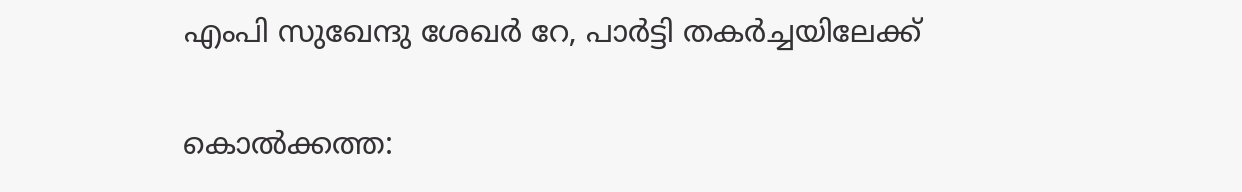എംപി സുഖേന്ദു ശേഖർ റേ, പാർട്ടി തകർച്ചയിലേക്ക്

കൊൽക്കത്ത: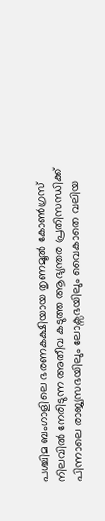പശ്ചിമ ബംഗാളിലെ ഭരണകക്ഷിയായ തൃണമൂൽ കോൺഗ്രസ് നിലവിൽ നേരിടുന്ന അതീവ കടുത്ത ആഭ്യന്തര പ്രതിസന്ധിക്ക് പിന്നാലെ രാജ്യസഭയിലും ലോക്സഭയിലും വൈകാതെ വലിയ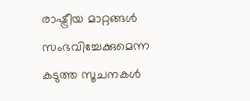രാഷ്ട്രീയ മാറ്റങ്ങൾ സംഭവിച്ചേക്കുമെന്ന കടുത്ത സൂചനകൾ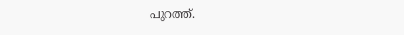പുറത്ത്.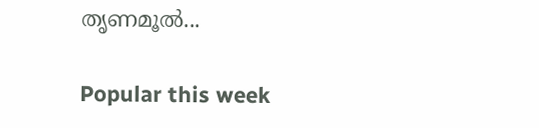തൃണമൂൽ...

Popular this week